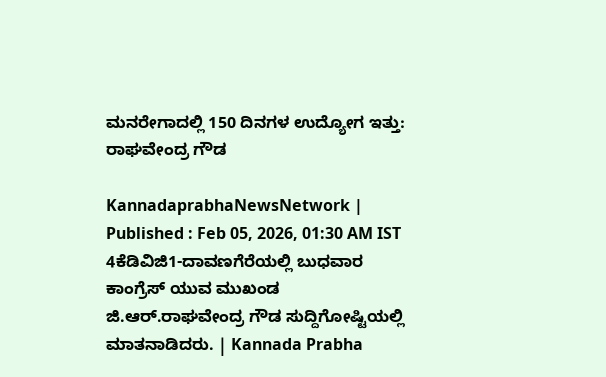ಮನರೇಗಾದಲ್ಲಿ 150 ದಿನಗಳ ಉದ್ಯೋಗ ಇತ್ತು: ರಾಘವೇಂದ್ರ ಗೌಡ

KannadaprabhaNewsNetwork |
Published : Feb 05, 2026, 01:30 AM IST
4ಕೆಡಿವಿಜಿ1-ದಾವಣಗೆರೆಯಲ್ಲಿ ಬುಧವಾರ ಕಾಂಗ್ರೆಸ್ ಯುವ ಮುಖಂಡ ಜಿ.ಆರ್.ರಾಘವೇಂದ್ರ ಗೌಡ ಸುದ್ದಿಗೋಷ್ಟಿಯಲ್ಲಿ ಮಾತನಾಡಿದರು. | Kannada Prabha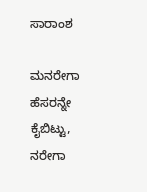ಸಾರಾಂಶ

ಮನರೇಗಾ ಹೆಸರನ್ನೇ ಕೈಬಿಟ್ಟು, ನರೇಗಾ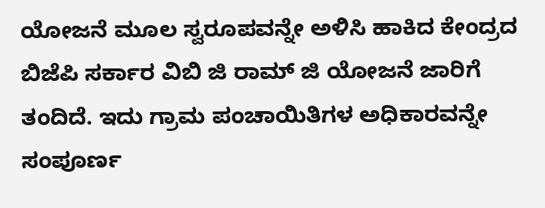ಯೋಜನೆ ಮೂಲ ಸ್ವರೂಪವನ್ನೇ ಅಳಿಸಿ ಹಾಕಿದ ಕೇಂದ್ರದ ಬಿಜೆಪಿ ಸರ್ಕಾರ ವಿಬಿ ಜಿ ರಾಮ್ ಜಿ ಯೋಜನೆ ಜಾರಿಗೆ ತಂದಿದೆ. ಇದು ಗ್ರಾಮ ಪಂಚಾಯಿತಿಗಳ ಅಧಿಕಾರವನ್ನೇ ಸಂಪೂರ್ಣ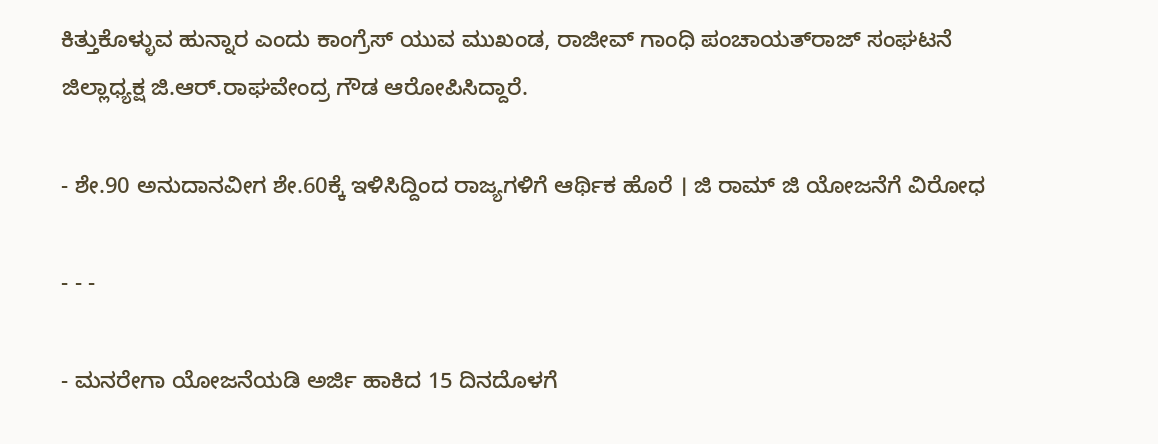ಕಿತ್ತುಕೊಳ್ಳುವ ಹುನ್ನಾರ ಎಂದು ಕಾಂಗ್ರೆಸ್ ಯುವ ಮುಖಂಡ, ರಾಜೀವ್ ಗಾಂಧಿ ಪಂಚಾಯತ್‌ರಾಜ್ ಸಂಘಟನೆ ಜಿಲ್ಲಾಧ್ಯಕ್ಷ ಜಿ.ಆರ್.ರಾಘವೇಂದ್ರ ಗೌಡ ಆರೋಪಿಸಿದ್ದಾರೆ.

- ಶೇ.90 ಅನುದಾನವೀಗ ಶೇ.60ಕ್ಕೆ ಇಳಿಸಿದ್ದಿಂದ ರಾಜ್ಯಗಳಿಗೆ ಆರ್ಥಿಕ ಹೊರೆ । ಜಿ ರಾಮ್‌ ಜಿ ಯೋಜನೆಗೆ ವಿರೋಧ

- - -

- ಮನರೇಗಾ ಯೋಜನೆಯಡಿ ಅರ್ಜಿ ಹಾಕಿದ 15 ದಿನದೊಳಗೆ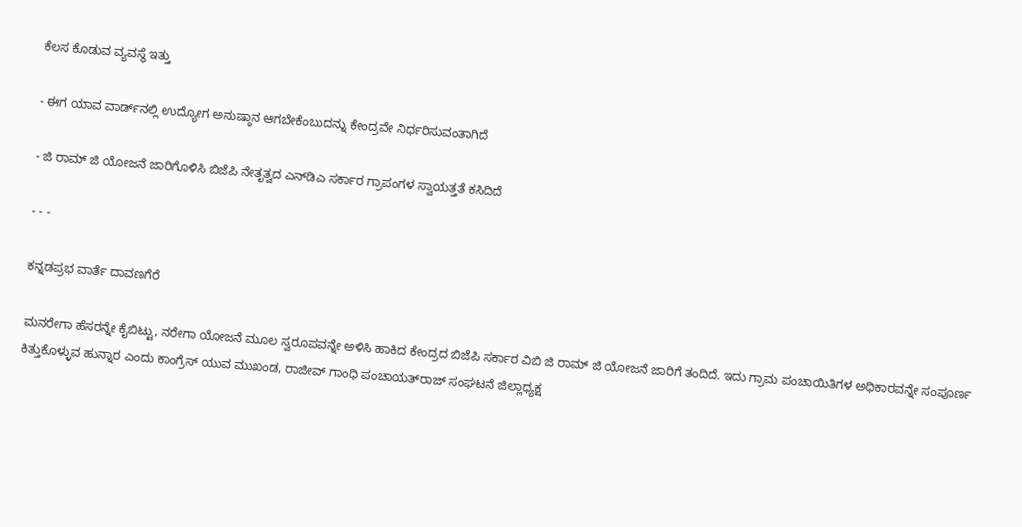ಕೆಲಸ ಕೊಡುವ ವ್ಯವಸ್ಥೆ ಇತ್ತು

- ಈಗ ಯಾವ ವಾರ್ಡ್‌ನಲ್ಲಿ ಉದ್ಯೋಗ ಅನುಷ್ಠಾನ ಆಗಬೇಕೆಂಬುದನ್ನು ಕೇಂದ್ರವೇ ನಿರ್ಧರಿಸುವಂತಾಗಿದೆ

- ಜಿ ರಾಮ್‌ ಜಿ ಯೋಜನೆ ಜಾರಿಗೊಳಿಸಿ ಬಿಜೆಪಿ ನೇತೃತ್ವದ ಎನ್‌ಡಿಎ ಸರ್ಕಾರ ಗ್ರಾಪಂಗಳ ಸ್ವಾಯತ್ತತೆ ಕಸಿದಿದೆ

- - -

ಕನ್ನಡಪ್ರಭ ವಾರ್ತೆ ದಾವಣಗೆರೆ

ಮನರೇಗಾ ಹೆಸರನ್ನೇ ಕೈಬಿಟ್ಟು, ನರೇಗಾ ಯೋಜನೆ ಮೂಲ ಸ್ವರೂಪವನ್ನೇ ಅಳಿಸಿ ಹಾಕಿದ ಕೇಂದ್ರದ ಬಿಜೆಪಿ ಸರ್ಕಾರ ವಿಬಿ ಜಿ ರಾಮ್ ಜಿ ಯೋಜನೆ ಜಾರಿಗೆ ತಂದಿದೆ. ಇದು ಗ್ರಾಮ ಪಂಚಾಯಿತಿಗಳ ಅಧಿಕಾರವನ್ನೇ ಸಂಪೂರ್ಣ ಕಿತ್ತುಕೊಳ್ಳುವ ಹುನ್ನಾರ ಎಂದು ಕಾಂಗ್ರೆಸ್ ಯುವ ಮುಖಂಡ, ರಾಜೀವ್ ಗಾಂಧಿ ಪಂಚಾಯತ್‌ರಾಜ್ ಸಂಘಟನೆ ಜಿಲ್ಲಾಧ್ಯಕ್ಷ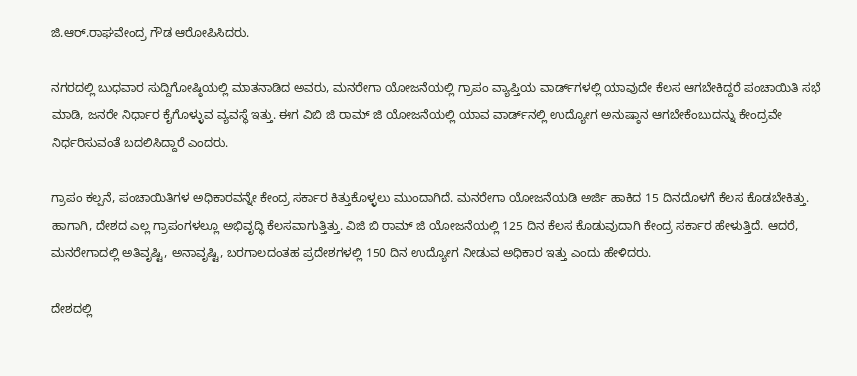ಜಿ.ಆರ್.ರಾಘವೇಂದ್ರ ಗೌಡ ಆರೋಪಿಸಿದರು.

ನಗರದಲ್ಲಿ ಬುಧವಾರ ಸುದ್ದಿಗೋಷ್ಠಿಯಲ್ಲಿ ಮಾತನಾಡಿದ ಅವರು, ಮನರೇಗಾ ಯೋಜನೆಯಲ್ಲಿ ಗ್ರಾಪಂ ವ್ಯಾಪ್ತಿಯ ವಾರ್ಡ್‌ಗಳಲ್ಲಿ ಯಾವುದೇ ಕೆಲಸ ಆಗಬೇಕಿದ್ದರೆ ಪಂಚಾಯಿತಿ ಸಭೆ ಮಾಡಿ, ಜನರೇ ನಿರ್ಧಾರ ಕೈಗೊಳ್ಳುವ ವ್ಯವಸ್ಥೆ ಇತ್ತು. ಈಗ ವಿಬಿ ಜಿ ರಾಮ್ ಜಿ ಯೋಜನೆಯಲ್ಲಿ ಯಾವ ವಾರ್ಡ್‌ನಲ್ಲಿ ಉದ್ಯೋಗ ಅನುಷ್ಠಾನ ಆಗಬೇಕೆಂಬುದನ್ನು ಕೇಂದ್ರವೇ ನಿರ್ಧರಿಸುವಂತೆ ಬದಲಿಸಿದ್ದಾರೆ ಎಂದರು.

ಗ್ರಾಪಂ ಕಲ್ಪನೆ, ಪಂಚಾಯಿತಿಗಳ ಅಧಿಕಾರವನ್ನೇ ಕೇಂದ್ರ ಸರ್ಕಾರ ಕಿತ್ತುಕೊಳ್ಳಲು ಮುಂದಾಗಿದೆ. ಮನರೇಗಾ ಯೋಜನೆಯಡಿ ಅರ್ಜಿ ಹಾಕಿದ 15 ದಿನದೊಳಗೆ ಕೆಲಸ ಕೊಡಬೇಕಿತ್ತು. ಹಾಗಾಗಿ, ದೇಶದ ಎಲ್ಲ ಗ್ರಾಪಂಗಳಲ್ಲೂ ಅಭಿವೃದ್ಧಿ ಕೆಲಸವಾಗುತ್ತಿತ್ತು. ವಿಜಿ ಬಿ ರಾಮ್ ಜಿ ಯೋಜನೆಯಲ್ಲಿ 125 ದಿನ ಕೆಲಸ ಕೊಡುವುದಾಗಿ ಕೇಂದ್ರ ಸರ್ಕಾರ ಹೇಳುತ್ತಿದೆ. ಆದರೆ, ಮನರೇಗಾದಲ್ಲಿ ಅತಿವೃಷ್ಟಿ, ಅನಾವೃಷ್ಟಿ, ಬರಗಾಲದಂತಹ ಪ್ರದೇಶಗಳಲ್ಲಿ 150 ದಿನ ಉದ್ಯೋಗ ನೀಡುವ ಅಧಿಕಾರ ಇತ್ತು ಎಂದು ಹೇಳಿದರು.

ದೇಶದಲ್ಲಿ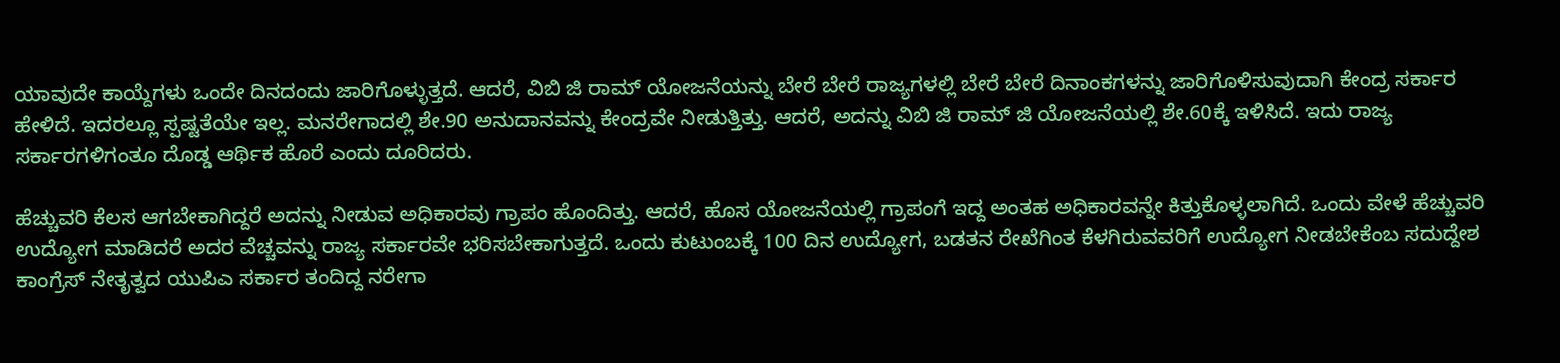ಯಾವುದೇ ಕಾಯ್ದೆಗಳು ಒಂದೇ ದಿನದಂದು ಜಾರಿಗೊಳ್ಳುತ್ತದೆ. ಆದರೆ, ವಿಬಿ ಜಿ ರಾಮ್ ಯೋಜನೆಯನ್ನು ಬೇರೆ ಬೇರೆ ರಾಜ್ಯಗಳಲ್ಲಿ ಬೇರೆ ಬೇರೆ ದಿನಾಂಕಗಳನ್ನು ಜಾರಿಗೊಳಿಸುವುದಾಗಿ ಕೇಂದ್ರ ಸರ್ಕಾರ ಹೇಳಿದೆ. ಇದರಲ್ಲೂ ಸ್ಪಷ್ಟತೆಯೇ ಇಲ್ಲ. ಮನರೇಗಾದಲ್ಲಿ ಶೇ.90 ಅನುದಾನವನ್ನು ಕೇಂದ್ರವೇ ನೀಡುತ್ತಿತ್ತು. ಆದರೆ, ಅದನ್ನು ವಿಬಿ ಜಿ ರಾಮ್ ಜಿ ಯೋಜನೆಯಲ್ಲಿ ಶೇ.60ಕ್ಕೆ ಇಳಿಸಿದೆ. ಇದು ರಾಜ್ಯ ಸರ್ಕಾರಗಳಿಗಂತೂ ದೊಡ್ಡ ಆರ್ಥಿಕ ಹೊರೆ ಎಂದು ದೂರಿದರು.

ಹೆಚ್ಚುವರಿ ಕೆಲಸ ಆಗಬೇಕಾಗಿದ್ದರೆ ಅದನ್ನು ನೀಡುವ ಅಧಿಕಾರವು ಗ್ರಾಪಂ ಹೊಂದಿತ್ತು. ಆದರೆ, ಹೊಸ ಯೋಜನೆಯಲ್ಲಿ ಗ್ರಾಪಂಗೆ ಇದ್ದ ಅಂತಹ ಅಧಿಕಾರವನ್ನೇ ಕಿತ್ತುಕೊಳ್ಳಲಾಗಿದೆ. ಒಂದು ವೇಳೆ ಹೆಚ್ಚುವರಿ ಉದ್ಯೋಗ ಮಾಡಿದರೆ ಅದರ ವೆಚ್ಚವನ್ನು ರಾಜ್ಯ ಸರ್ಕಾರವೇ ಭರಿಸಬೇಕಾಗುತ್ತದೆ. ಒಂದು ಕುಟುಂಬಕ್ಕೆ 100 ದಿನ ಉದ್ಯೋಗ, ಬಡತನ ರೇಖೆಗಿಂತ ಕೆಳಗಿರುವವರಿಗೆ ಉದ್ಯೋಗ ನೀಡಬೇಕೆಂಬ ಸದುದ್ದೇಶ ಕಾಂಗ್ರೆಸ್ ನೇತೃತ್ವದ ಯುಪಿಎ ಸರ್ಕಾರ ತಂದಿದ್ದ ನರೇಗಾ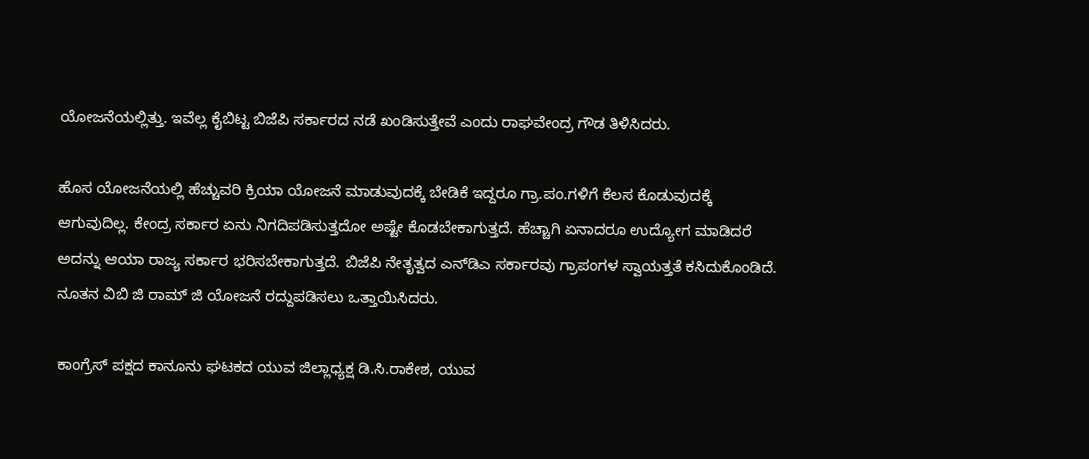ಯೋಜನೆಯಲ್ಲಿತ್ತು. ಇವೆಲ್ಲ ಕೈಬಿಟ್ಟ ಬಿಜೆಪಿ ಸರ್ಕಾರದ ನಡೆ ಖಂಡಿಸುತ್ತೇವೆ ಎಂದು ರಾಘವೇಂದ್ರ ಗೌಡ ತಿಳಿಸಿದರು.

ಹೊಸ ಯೋಜನೆಯಲ್ಲಿ ಹೆಚ್ಚುವರಿ ಕ್ರಿಯಾ ಯೋಜನೆ ಮಾಡುವುದಕ್ಕೆ ಬೇಡಿಕೆ ಇದ್ದರೂ ಗ್ರಾ.ಪಂ.ಗಳಿಗೆ ಕೆಲಸ ಕೊಡುವುದಕ್ಕೆ ಆಗುವುದಿಲ್ಲ. ಕೇಂದ್ರ ಸರ್ಕಾರ ಏನು ನಿಗದಿಪಡಿಸುತ್ತದೋ ಅಷ್ಟೇ ಕೊಡಬೇಕಾಗುತ್ತದೆ. ಹೆಚ್ಚಾಗಿ ಏನಾದರೂ ಉದ್ಯೋಗ ಮಾಡಿದರೆ ಅದನ್ನು ಆಯಾ ರಾಜ್ಯ ಸರ್ಕಾರ ಭರಿಸಬೇಕಾಗುತ್ತದೆ. ಬಿಜೆಪಿ ನೇತೃತ್ವದ ಎನ್‌ಡಿಎ ಸರ್ಕಾರವು ಗ್ರಾಪಂಗಳ ಸ್ವಾಯತ್ತತೆ ಕಸಿದುಕೊಂಡಿದೆ. ನೂತನ ವಿಬಿ ಜಿ ರಾಮ್ ಜಿ ಯೋಜನೆ ರದ್ದುಪಡಿಸಲು ಒತ್ತಾಯಿಸಿದರು.

ಕಾಂಗ್ರೆಸ್ ಪಕ್ಷದ ಕಾನೂನು ಘಟಕದ ಯುವ ಜಿಲ್ಲಾಧ್ಯಕ್ಷ ಡಿ.ಸಿ.ರಾಕೇಶ, ಯುವ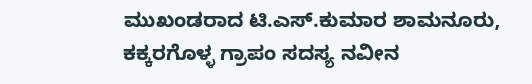ಮುಖಂಡರಾದ ಟಿ.ಎಸ್.ಕುಮಾರ ಶಾಮನೂರು, ಕಕ್ಕರಗೊಳ್ಳ ಗ್ರಾಪಂ ಸದಸ್ಯ ನವೀನ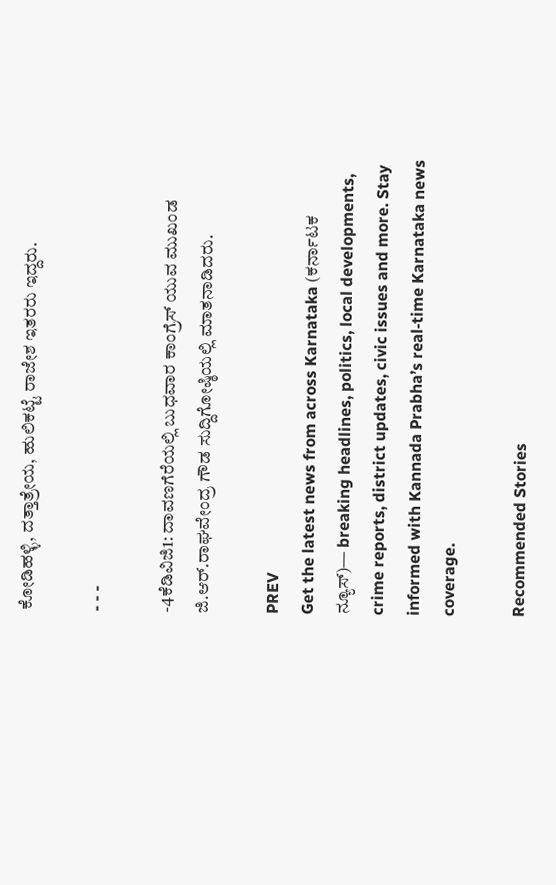ಕೋಡಿಹಳ್ಳಿ, ದತ್ತಾತ್ರೇಯ, ಹುಲಿಕಟ್ಟೆ ರಾಜೇಶ ಇತರರು ಇದ್ದರು.

- - -

-4ಕೆಡಿವಿಜಿ1: ದಾವಣಗೆರೆಯಲ್ಲಿ ಬುಧವಾರ ಕಾಂಗ್ರೆಸ್ ಯುವ ಮುಖಂಡ ಜಿ.ಆರ್.ರಾಘವೇಂದ್ರ ಗೌಡ ಸುದ್ದಿಗೋಷ್ಠಿಯಲ್ಲಿ ಮಾತನಾಡಿದರು.

PREV
Get the latest news from across Karnataka (ಕರ್ನಾಟಕ ನ್ಯೂಸ್)— breaking headlines, politics, local developments, crime reports, district updates, civic issues and more. Stay informed with Kannada Prabha’s real‑time Karnataka news coverage.

Recommended Stories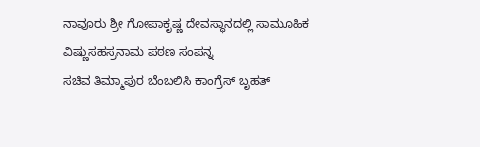ನಾವೂರು ಶ್ರೀ ಗೋಪಾಕೃಷ್ಣ ದೇವಸ್ಥಾನದಲ್ಲಿ ಸಾಮೂಹಿಕ ವಿಷ್ಣುಸಹಸ್ರನಾಮ ಪಠಣ ಸಂಪನ್ನ
ಸಚಿವ ತಿಮ್ಮಾಪುರ ಬೆಂಬಲಿಸಿ ಕಾಂಗ್ರೆಸ್‌ ಬೃಹತ್‌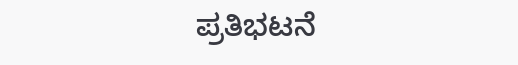ಪ್ರತಿಭಟನೆ